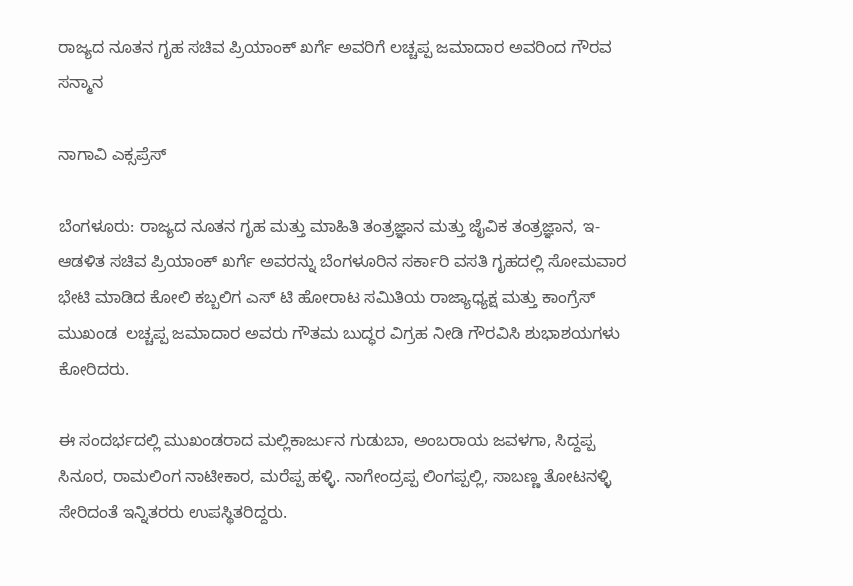ರಾಜ್ಯದ ನೂತನ ಗೃಹ ಸಚಿವ ಪ್ರಿಯಾಂಕ್ ಖರ್ಗೆ ಅವರಿಗೆ ಲಚ್ಚಪ್ಪ ಜಮಾದಾರ ಅವರಿಂದ ಗೌರವ ಸನ್ಮಾನ

ನಾಗಾವಿ ಎಕ್ಸಪ್ರೆಸ್

ಬೆಂಗಳೂರು: ರಾಜ್ಯದ ನೂತನ ಗೃಹ ಮತ್ತು ಮಾಹಿತಿ ತಂತ್ರಜ್ಞಾನ ಮತ್ತು ಜೈವಿಕ ತಂತ್ರಜ್ಞಾನ, ಇ-ಆಡಳಿತ ಸಚಿವ ಪ್ರಿಯಾಂಕ್ ಖರ್ಗೆ ಅವರನ್ನು ಬೆಂಗಳೂರಿನ ಸರ್ಕಾರಿ ವಸತಿ ಗೃಹದಲ್ಲಿ ಸೋಮವಾರ ಭೇಟಿ ಮಾಡಿದ ಕೋಲಿ ಕಬ್ಬಲಿಗ ಎಸ್ ಟಿ ಹೋರಾಟ ಸಮಿತಿಯ ರಾಜ್ಯಾಧ್ಯಕ್ಷ ಮತ್ತು ಕಾಂಗ್ರೆಸ್ ಮುಖಂಡ  ಲಚ್ಚಪ್ಪ ಜಮಾದಾರ ಅವರು ಗೌತಮ ಬುದ್ಧರ ವಿಗ್ರಹ ನೀಡಿ ಗೌರವಿಸಿ ಶುಭಾಶಯಗಳು ಕೋರಿದರು.

ಈ ಸಂದರ್ಭದಲ್ಲಿ ಮುಖಂಡರಾದ ಮಲ್ಲಿಕಾರ್ಜುನ ಗುಡುಬಾ, ಅಂಬರಾಯ ಜವಳಗಾ, ಸಿದ್ದಪ್ಪ ಸಿನೂರ, ರಾಮಲಿಂಗ ನಾಟೀಕಾರ, ಮರೆಪ್ಪ ಹಳ್ಳಿ. ನಾಗೇಂದ್ರಪ್ಪ ಲಿಂಗಪ್ಪಲ್ಲಿ, ಸಾಬಣ್ಣ ತೋಟನಳ್ಳಿ ಸೇರಿದಂತೆ ಇನ್ನಿತರರು ಉಪಸ್ಥಿತರಿದ್ದರು.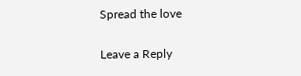Spread the love

Leave a Reply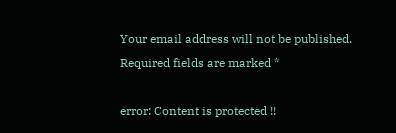Your email address will not be published. Required fields are marked *

error: Content is protected !!